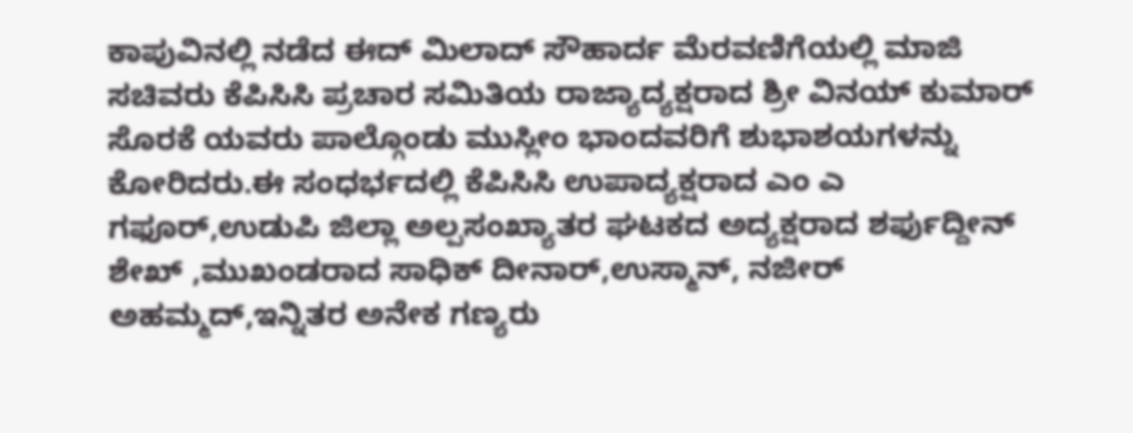ಕಾಪುವಿನಲ್ಲಿ ನಡೆದ ಈದ್ ಮಿಲಾದ್ ಸೌಹಾರ್ದ ಮೆರವಣಿಗೆಯಲ್ಲಿ ಮಾಜಿ ಸಚಿವರು ಕೆಪಿಸಿಸಿ ಪ್ರಚಾರ ಸಮಿತಿಯ ರಾಜ್ಯಾದ್ಯಕ್ಷರಾದ ಶ್ರೀ ವಿನಯ್ ಕುಮಾರ್ ಸೊರಕೆ ಯವರು ಪಾಲ್ಗೊಂಡು ಮುಸ್ಲೀಂ ಭಾಂದವರಿಗೆ ಶುಭಾಶಯಗಳನ್ನು ಕೋರಿದರು.ಈ ಸಂಧರ್ಭದಲ್ಲಿ ಕೆಪಿಸಿಸಿ ಉಪಾದ್ಯಕ್ಷರಾದ ಎಂ ಎ ಗಫೂರ್,ಉಡುಪಿ ಜಿಲ್ಲಾ ಅಲ್ಪಸಂಖ್ಯಾತರ ಘಟಕದ ಅದ್ಯಕ್ಷರಾದ ಶರ್ಫುದ್ದೀನ್ ಶೇಖ್ ,ಮುಖಂಡರಾದ ಸಾಧಿಕ್ ದೀನಾರ್,ಉಸ್ಮಾನ್, ನಜೀರ್ ಅಹಮ್ಮದ್,ಇನ್ನಿತರ ಅನೇಕ ಗಣ್ಯರು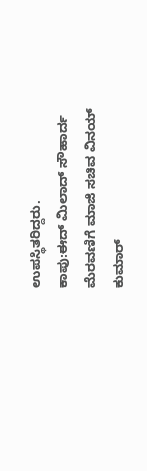ಉಪಸ್ಥಿತರಿದ್ದರು.
ಕಾಪು:ಈದ್ ಮಿಲಾದ್ ಸೌಹಾರ್ದ ಮೆರವಣಿಗೆ ಮಾಜಿ ಸಚಿವ ವಿನಯ್ ಕುಮಾರ್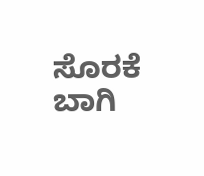ಸೊರಕೆ ಬಾಗಿ